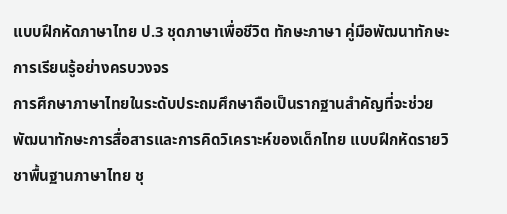แบบฝึกหัดภาษาไทย ป.3 ชุดภาษาเพื่อชีวิต ทักษะภาษา คู่มือพัฒนาทักษะการเรียนรู้อย่างครบวงจร
การศึกษาภาษาไทยในระดับประถมศึกษาถือเป็นรากฐานสำคัญที่จะช่วยพัฒนาทักษะการสื่อสารและการคิดวิเคราะห์ของเด็กไทย แบบฝึกหัดรายวิชาพื้นฐานภาษาไทย ชุ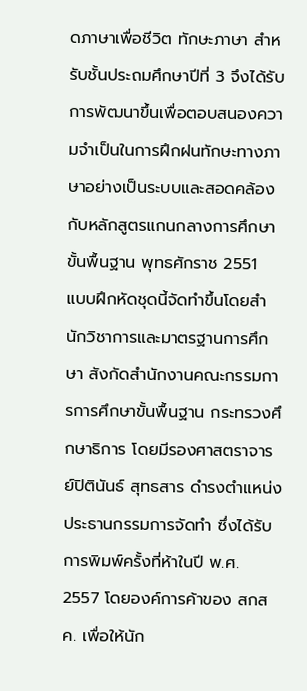ดภาษาเพื่อชีวิต ทักษะภาษา สำหรับชั้นประถมศึกษาปีที่ 3 จึงได้รับการพัฒนาขึ้นเพื่อตอบสนองความจำเป็นในการฝึกฝนทักษะทางภาษาอย่างเป็นระบบและสอดคล้องกับหลักสูตรแกนกลางการศึกษาขั้นพื้นฐาน พุทธศักราช 2551
แบบฝึกหัดชุดนี้จัดทำขึ้นโดยสำนักวิชาการและมาตรฐานการศึกษา สังกัดสำนักงานคณะกรรมการการศึกษาขั้นพื้นฐาน กระทรวงศึกษาธิการ โดยมีรองศาสตราจารย์ปิตินันธ์ สุทธสาร ดำรงตำแหน่งประธานกรรมการจัดทำ ซึ่งได้รับการพิมพ์ครั้งที่ห้าในปี พ.ศ. 2557 โดยองค์การค้าของ สกสค. เพื่อให้นัก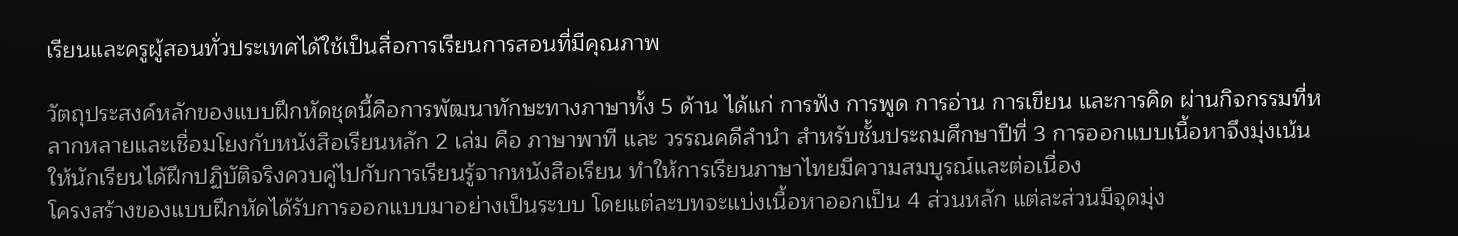เรียนและครูผู้สอนทั่วประเทศได้ใช้เป็นสื่อการเรียนการสอนที่มีคุณภาพ

วัตถุประสงค์หลักของแบบฝึกหัดชุดนี้คือการพัฒนาทักษะทางภาษาทั้ง 5 ด้าน ได้แก่ การฟัง การพูด การอ่าน การเขียน และการคิด ผ่านกิจกรรมที่หลากหลายและเชื่อมโยงกับหนังสือเรียนหลัก 2 เล่ม คือ ภาษาพาที และ วรรณคดีลำนำ สำหรับชั้นประถมศึกษาปีที่ 3 การออกแบบเนื้อหาจึงมุ่งเน้นให้นักเรียนได้ฝึกปฏิบัติจริงควบคู่ไปกับการเรียนรู้จากหนังสือเรียน ทำให้การเรียนภาษาไทยมีความสมบูรณ์และต่อเนื่อง
โครงสร้างของแบบฝึกหัดได้รับการออกแบบมาอย่างเป็นระบบ โดยแต่ละบทจะแบ่งเนื้อหาออกเป็น 4 ส่วนหลัก แต่ละส่วนมีจุดมุ่ง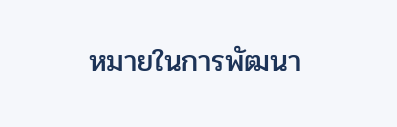หมายในการพัฒนา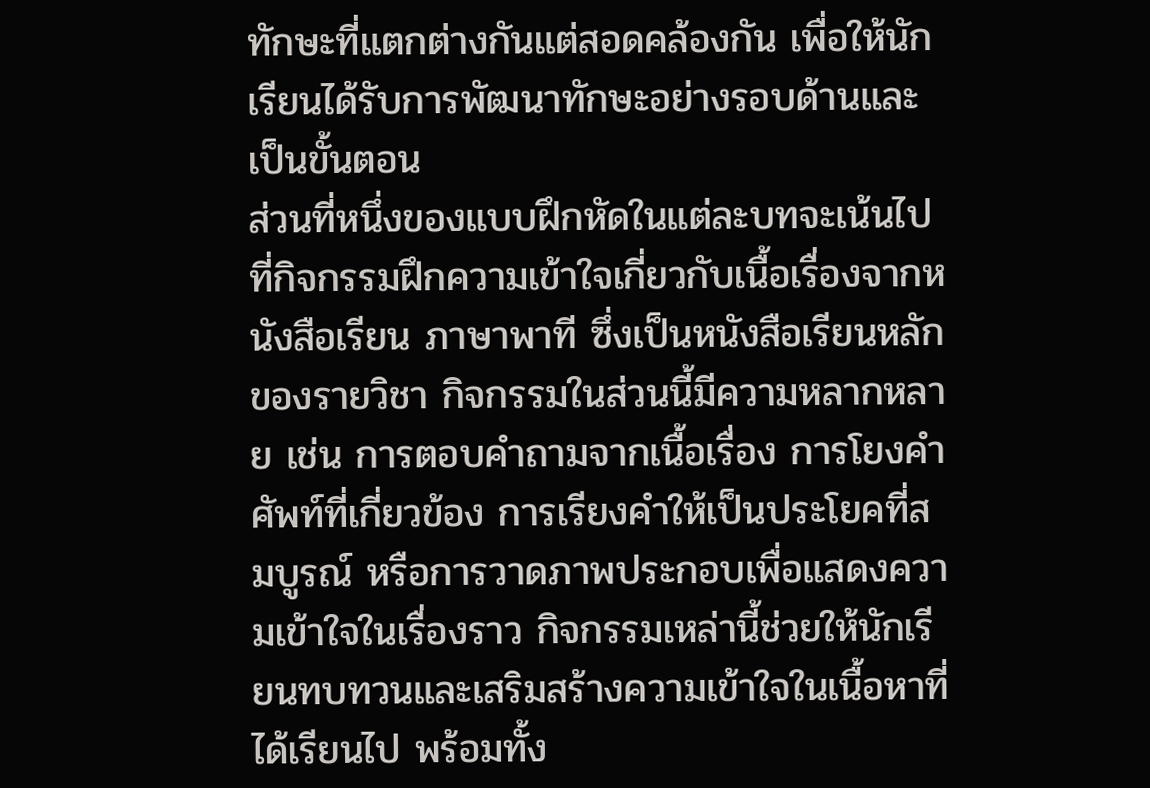ทักษะที่แตกต่างกันแต่สอดคล้องกัน เพื่อให้นักเรียนได้รับการพัฒนาทักษะอย่างรอบด้านและเป็นขั้นตอน
ส่วนที่หนึ่งของแบบฝึกหัดในแต่ละบทจะเน้นไปที่กิจกรรมฝึกความเข้าใจเกี่ยวกับเนื้อเรื่องจากหนังสือเรียน ภาษาพาที ซึ่งเป็นหนังสือเรียนหลักของรายวิชา กิจกรรมในส่วนนี้มีความหลากหลาย เช่น การตอบคำถามจากเนื้อเรื่อง การโยงคำศัพท์ที่เกี่ยวข้อง การเรียงคำให้เป็นประโยคที่สมบูรณ์ หรือการวาดภาพประกอบเพื่อแสดงความเข้าใจในเรื่องราว กิจกรรมเหล่านี้ช่วยให้นักเรียนทบทวนและเสริมสร้างความเข้าใจในเนื้อหาที่ได้เรียนไป พร้อมทั้ง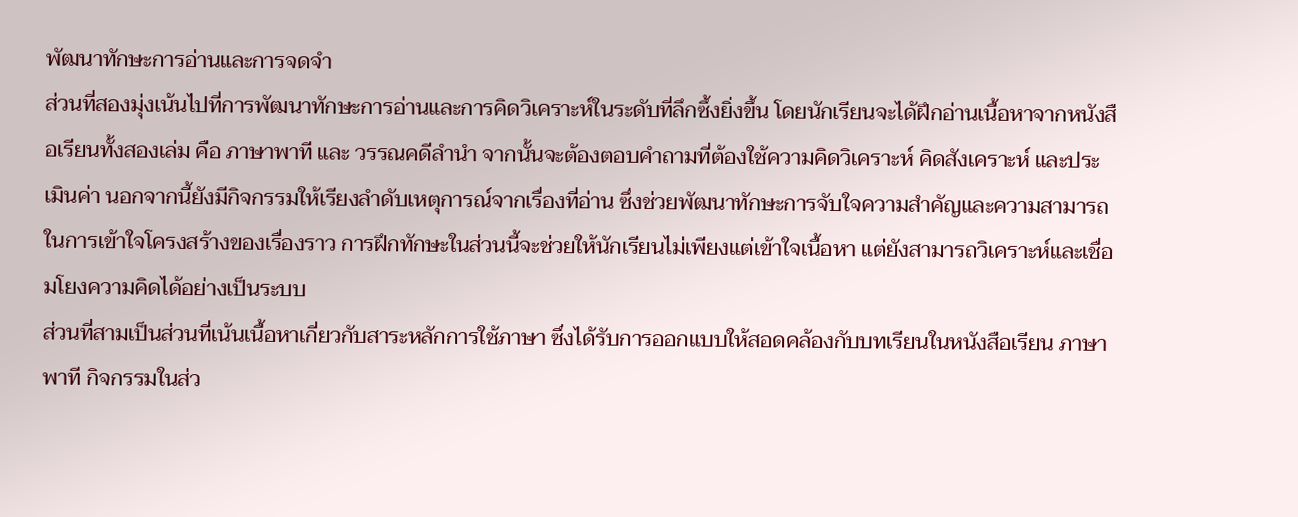พัฒนาทักษะการอ่านและการจดจำ
ส่วนที่สองมุ่งเน้นไปที่การพัฒนาทักษะการอ่านและการคิดวิเคราะห์ในระดับที่ลึกซึ้งยิ่งขึ้น โดยนักเรียนจะได้ฝึกอ่านเนื้อหาจากหนังสือเรียนทั้งสองเล่ม คือ ภาษาพาที และ วรรณคดีลำนำ จากนั้นจะต้องตอบคำถามที่ต้องใช้ความคิดวิเคราะห์ คิดสังเคราะห์ และประเมินค่า นอกจากนี้ยังมีกิจกรรมให้เรียงลำดับเหตุการณ์จากเรื่องที่อ่าน ซึ่งช่วยพัฒนาทักษะการจับใจความสำคัญและความสามารถในการเข้าใจโครงสร้างของเรื่องราว การฝึกทักษะในส่วนนี้จะช่วยให้นักเรียนไม่เพียงแต่เข้าใจเนื้อหา แต่ยังสามารถวิเคราะห์และเชื่อมโยงความคิดได้อย่างเป็นระบบ
ส่วนที่สามเป็นส่วนที่เน้นเนื้อหาเกี่ยวกับสาระหลักการใช้ภาษา ซึ่งได้รับการออกแบบให้สอดคล้องกับบทเรียนในหนังสือเรียน ภาษาพาที กิจกรรมในส่ว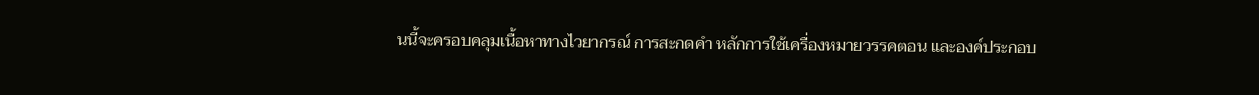นนี้จะครอบคลุมเนื้อหาทางไวยากรณ์ การสะกดคำ หลักการใช้เครื่องหมายวรรคตอน และองค์ประกอบ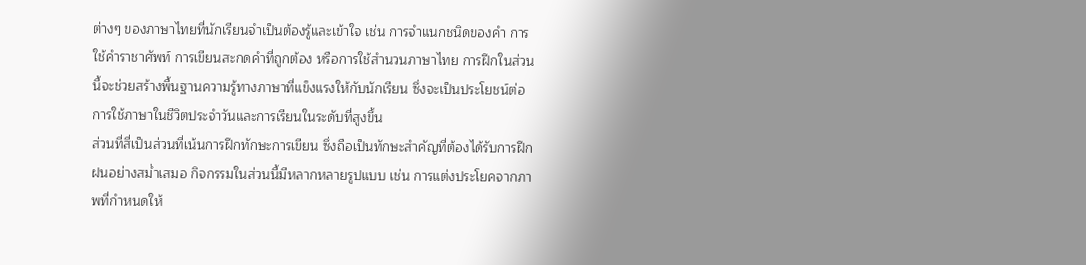ต่างๆ ของภาษาไทยที่นักเรียนจำเป็นต้องรู้และเข้าใจ เช่น การจำแนกชนิดของคำ การใช้คำราชาศัพท์ การเขียนสะกดคำที่ถูกต้อง หรือการใช้สำนวนภาษาไทย การฝึกในส่วนนี้จะช่วยสร้างพื้นฐานความรู้ทางภาษาที่แข็งแรงให้กับนักเรียน ซึ่งจะเป็นประโยชน์ต่อการใช้ภาษาในชีวิตประจำวันและการเรียนในระดับที่สูงขึ้น
ส่วนที่สี่เป็นส่วนที่เน้นการฝึกทักษะการเขียน ซึ่งถือเป็นทักษะสำคัญที่ต้องได้รับการฝึกฝนอย่างสม่ำเสมอ กิจกรรมในส่วนนี้มีหลากหลายรูปแบบ เช่น การแต่งประโยคจากภาพที่กำหนดให้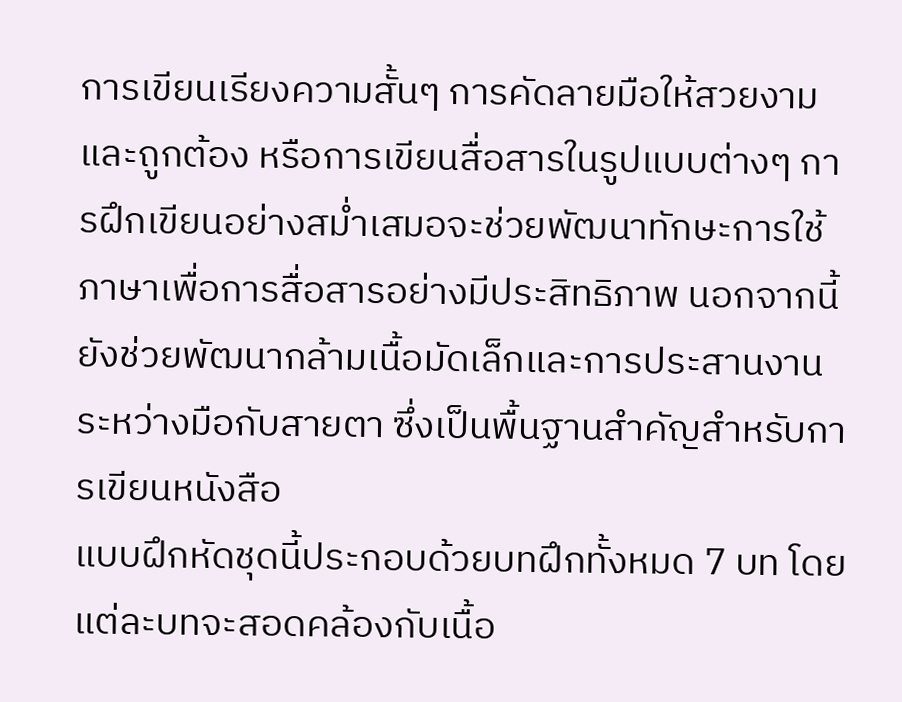การเขียนเรียงความสั้นๆ การคัดลายมือให้สวยงามและถูกต้อง หรือการเขียนสื่อสารในรูปแบบต่างๆ การฝึกเขียนอย่างสม่ำเสมอจะช่วยพัฒนาทักษะการใช้ภาษาเพื่อการสื่อสารอย่างมีประสิทธิภาพ นอกจากนี้ยังช่วยพัฒนากล้ามเนื้อมัดเล็กและการประสานงานระหว่างมือกับสายตา ซึ่งเป็นพื้นฐานสำคัญสำหรับการเขียนหนังสือ
แบบฝึกหัดชุดนี้ประกอบด้วยบทฝึกทั้งหมด 7 บท โดยแต่ละบทจะสอดคล้องกับเนื้อ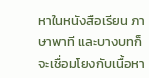หาในหนังสือเรียน ภาษาพาที และบางบทก็จะเชื่อมโยงกับเนื้อหา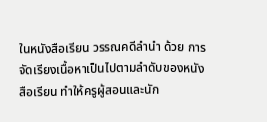ในหนังสือเรียน วรรณคดีลำนำ ด้วย การจัดเรียงเนื้อหาเป็นไปตามลำดับของหนังสือเรียน ทำให้ครูผู้สอนและนัก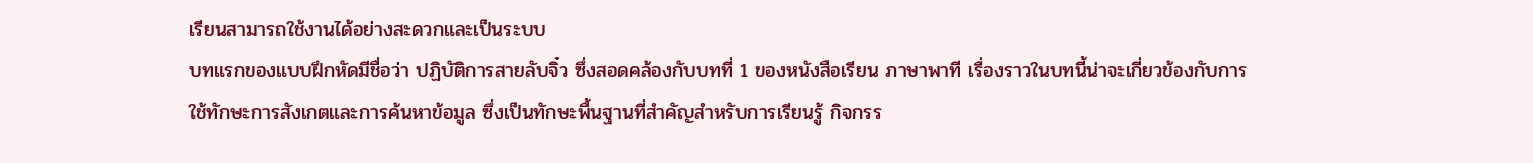เรียนสามารถใช้งานได้อย่างสะดวกและเป็นระบบ
บทแรกของแบบฝึกหัดมีชื่อว่า ปฏิบัติการสายลับจิ๋ว ซึ่งสอดคล้องกับบทที่ 1 ของหนังสือเรียน ภาษาพาที เรื่องราวในบทนี้น่าจะเกี่ยวข้องกับการใช้ทักษะการสังเกตและการค้นหาข้อมูล ซึ่งเป็นทักษะพื้นฐานที่สำคัญสำหรับการเรียนรู้ กิจกรร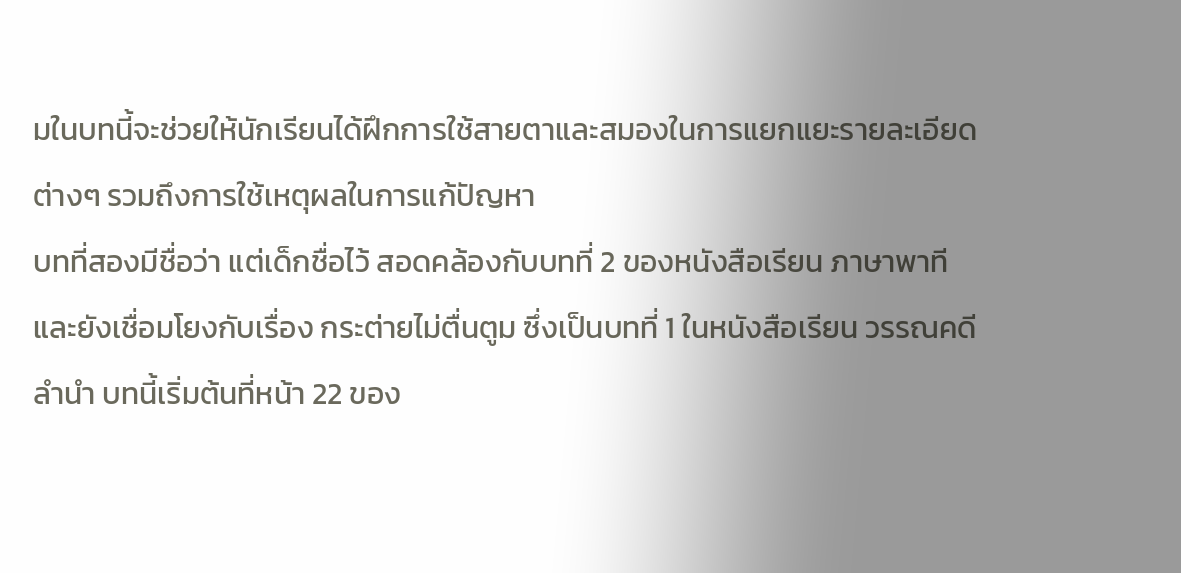มในบทนี้จะช่วยให้นักเรียนได้ฝึกการใช้สายตาและสมองในการแยกแยะรายละเอียดต่างๆ รวมถึงการใช้เหตุผลในการแก้ปัญหา
บทที่สองมีชื่อว่า แต่เด็กชื่อไว้ สอดคล้องกับบทที่ 2 ของหนังสือเรียน ภาษาพาที และยังเชื่อมโยงกับเรื่อง กระต่ายไม่ตื่นตูม ซึ่งเป็นบทที่ 1 ในหนังสือเรียน วรรณคดีลำนำ บทนี้เริ่มต้นที่หน้า 22 ของ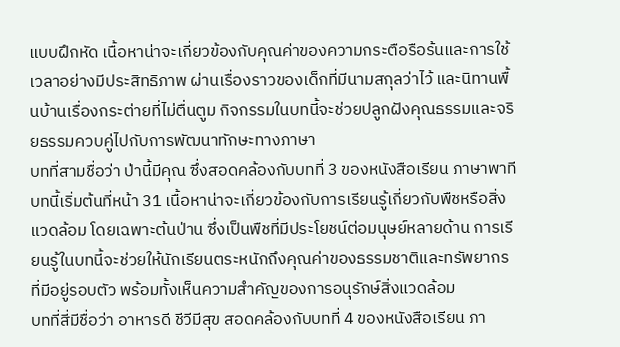แบบฝึกหัด เนื้อหาน่าจะเกี่ยวข้องกับคุณค่าของความกระตือรือร้นและการใช้เวลาอย่างมีประสิทธิภาพ ผ่านเรื่องราวของเด็กที่มีนามสกุลว่าไว้ และนิทานพื้นบ้านเรื่องกระต่ายที่ไม่ตื่นตูม กิจกรรมในบทนี้จะช่วยปลูกฝังคุณธรรมและจริยธรรมควบคู่ไปกับการพัฒนาทักษะทางภาษา
บทที่สามชื่อว่า ป่านี้มีคุณ ซึ่งสอดคล้องกับบทที่ 3 ของหนังสือเรียน ภาษาพาที บทนี้เริ่มต้นที่หน้า 31 เนื้อหาน่าจะเกี่ยวข้องกับการเรียนรู้เกี่ยวกับพืชหรือสิ่งแวดล้อม โดยเฉพาะต้นป่าน ซึ่งเป็นพืชที่มีประโยชน์ต่อมนุษย์หลายด้าน การเรียนรู้ในบทนี้จะช่วยให้นักเรียนตระหนักถึงคุณค่าของธรรมชาติและทรัพยากรที่มีอยู่รอบตัว พร้อมทั้งเห็นความสำคัญของการอนุรักษ์สิ่งแวดล้อม
บทที่สี่มีชื่อว่า อาหารดี ชีวีมีสุข สอดคล้องกับบทที่ 4 ของหนังสือเรียน ภา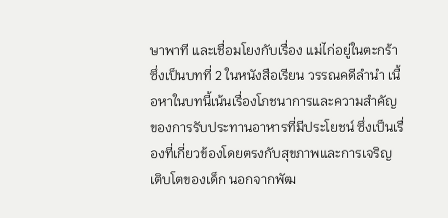ษาพาที และเชื่อมโยงกับเรื่อง แม่ไก่อยู่ในตะกร้า ซึ่งเป็นบทที่ 2 ในหนังสือเรียน วรรณคดีลำนำ เนื้อหาในบทนี้เน้นเรื่องโภชนาการและความสำคัญของการรับประทานอาหารที่มีประโยชน์ ซึ่งเป็นเรื่องที่เกี่ยวข้องโดยตรงกับสุขภาพและการเจริญเติบโตของเด็ก นอกจากพัฒ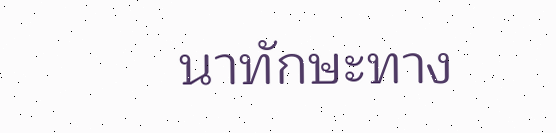นาทักษะทาง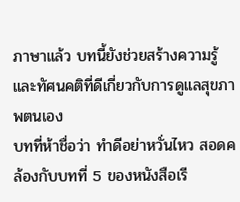ภาษาแล้ว บทนี้ยังช่วยสร้างความรู้และทัศนคติที่ดีเกี่ยวกับการดูแลสุขภาพตนเอง
บทที่ห้าชื่อว่า ทำดีอย่าหวั่นไหว สอดคล้องกับบทที่ 5 ของหนังสือเรี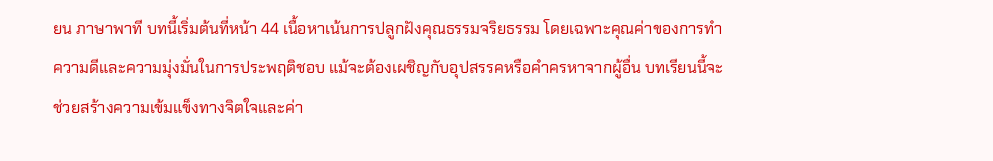ยน ภาษาพาที บทนี้เริ่มต้นที่หน้า 44 เนื้อหาเน้นการปลูกฝังคุณธรรมจริยธรรม โดยเฉพาะคุณค่าของการทำความดีและความมุ่งมั่นในการประพฤติชอบ แม้จะต้องเผชิญกับอุปสรรคหรือคำครหาจากผู้อื่น บทเรียนนี้จะช่วยสร้างความเข้มแข็งทางจิตใจและค่า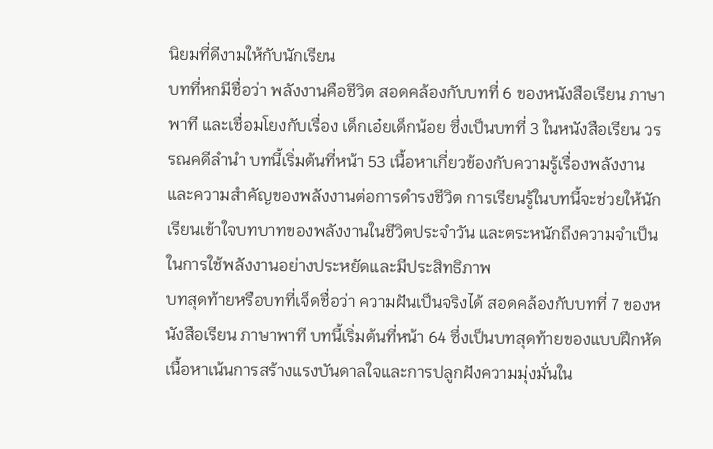นิยมที่ดีงามให้กับนักเรียน
บทที่หกมีชื่อว่า พลังงานคือชีวิต สอดคล้องกับบทที่ 6 ของหนังสือเรียน ภาษาพาที และเชื่อมโยงกับเรื่อง เด็กเอ๋ยเด็กน้อย ซึ่งเป็นบทที่ 3 ในหนังสือเรียน วรรณคดีลำนำ บทนี้เริ่มต้นที่หน้า 53 เนื้อหาเกี่ยวข้องกับความรู้เรื่องพลังงานและความสำคัญของพลังงานต่อการดำรงชีวิต การเรียนรู้ในบทนี้จะช่วยให้นักเรียนเข้าใจบทบาทของพลังงานในชีวิตประจำวัน และตระหนักถึงความจำเป็นในการใช้พลังงานอย่างประหยัดและมีประสิทธิภาพ
บทสุดท้ายหรือบทที่เจ็ดชื่อว่า ความฝันเป็นจริงได้ สอดคล้องกับบทที่ 7 ของหนังสือเรียน ภาษาพาที บทนี้เริ่มต้นที่หน้า 64 ซึ่งเป็นบทสุดท้ายของแบบฝึกหัด เนื้อหาเน้นการสร้างแรงบันดาลใจและการปลูกฝังความมุ่งมั่นใน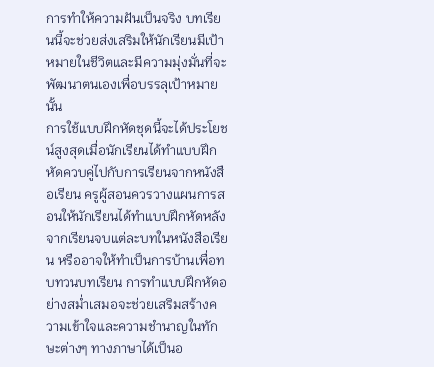การทำให้ความฝันเป็นจริง บทเรียนนี้จะช่วยส่งเสริมให้นักเรียนมีเป้าหมายในชีวิตและมีความมุ่งมั่นที่จะพัฒนาตนเองเพื่อบรรลุเป้าหมายนั้น
การใช้แบบฝึกหัดชุดนี้จะได้ประโยชน์สูงสุดเมื่อนักเรียนได้ทำแบบฝึกหัดควบคู่ไปกับการเรียนจากหนังสือเรียน ครูผู้สอนควรวางแผนการสอนให้นักเรียนได้ทำแบบฝึกหัดหลังจากเรียนจบแต่ละบทในหนังสือเรียน หรืออาจให้ทำเป็นการบ้านเพื่อทบทวนบทเรียน การทำแบบฝึกหัดอย่างสม่ำเสมอจะช่วยเสริมสร้างความเข้าใจและความชำนาญในทักษะต่างๆ ทางภาษาได้เป็นอ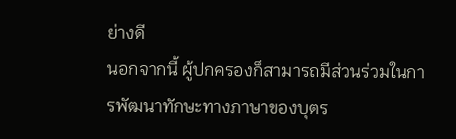ย่างดี
นอกจากนี้ ผู้ปกครองก็สามารถมีส่วนร่วมในการพัฒนาทักษะทางภาษาของบุตร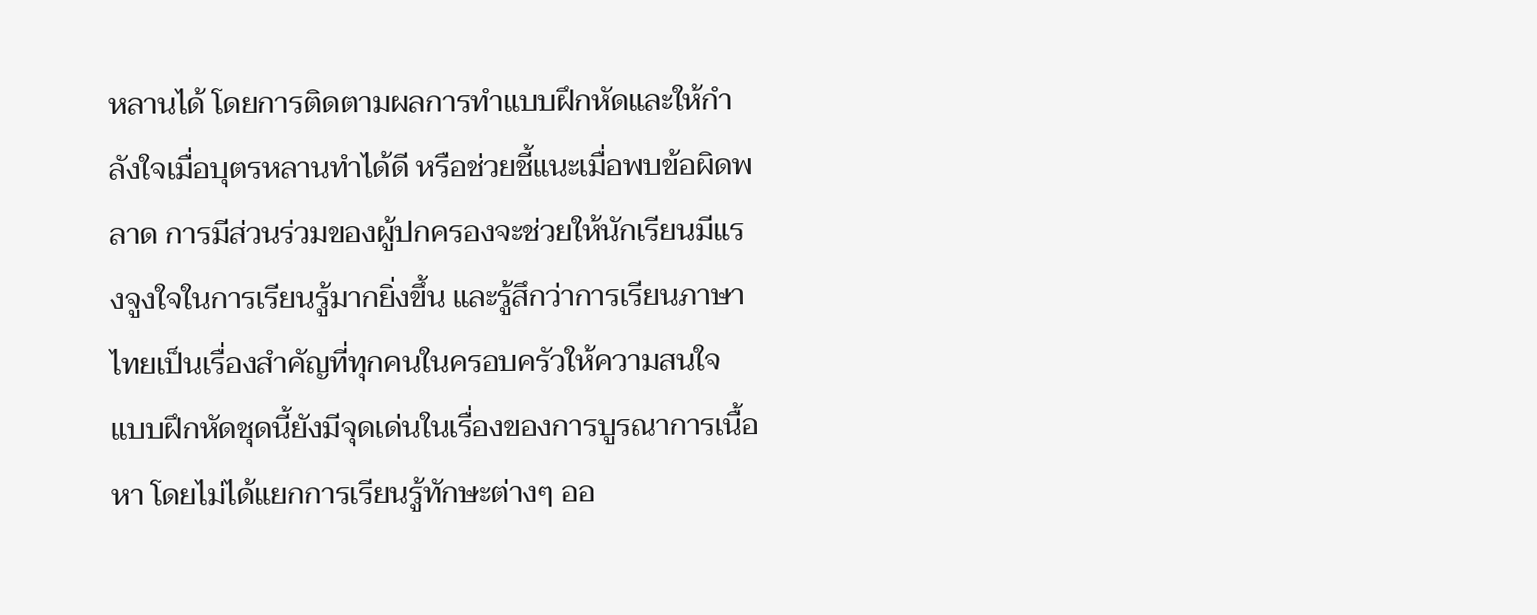หลานได้ โดยการติดตามผลการทำแบบฝึกหัดและให้กำลังใจเมื่อบุตรหลานทำได้ดี หรือช่วยชี้แนะเมื่อพบข้อผิดพลาด การมีส่วนร่วมของผู้ปกครองจะช่วยให้นักเรียนมีแรงจูงใจในการเรียนรู้มากยิ่งขึ้น และรู้สึกว่าการเรียนภาษาไทยเป็นเรื่องสำคัญที่ทุกคนในครอบครัวให้ความสนใจ
แบบฝึกหัดชุดนี้ยังมีจุดเด่นในเรื่องของการบูรณาการเนื้อหา โดยไม่ได้แยกการเรียนรู้ทักษะต่างๆ ออ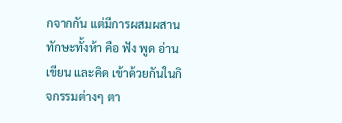กจากกัน แต่มีการผสมผสานทักษะทั้งห้า คือ ฟัง พูด อ่าน เขียน และคิด เข้าด้วยกันในกิจกรรมต่างๆ ตา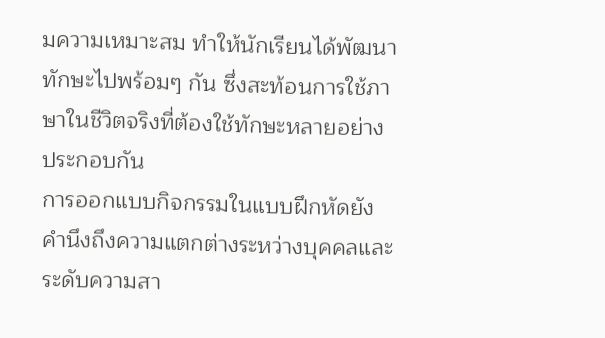มความเหมาะสม ทำให้นักเรียนได้พัฒนาทักษะไปพร้อมๆ กัน ซึ่งสะท้อนการใช้ภาษาในชีวิตจริงที่ต้องใช้ทักษะหลายอย่างประกอบกัน
การออกแบบกิจกรรมในแบบฝึกหัดยังคำนึงถึงความแตกต่างระหว่างบุคคลและระดับความสา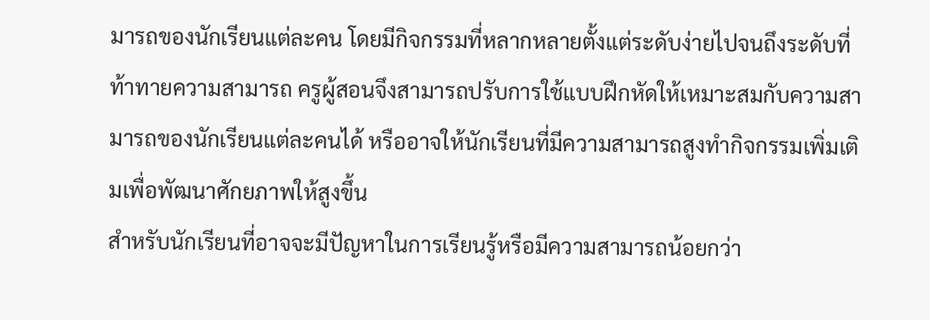มารถของนักเรียนแต่ละคน โดยมีกิจกรรมที่หลากหลายตั้งแต่ระดับง่ายไปจนถึงระดับที่ท้าทายความสามารถ ครูผู้สอนจึงสามารถปรับการใช้แบบฝึกหัดให้เหมาะสมกับความสามารถของนักเรียนแต่ละคนได้ หรืออาจให้นักเรียนที่มีความสามารถสูงทำกิจกรรมเพิ่มเติมเพื่อพัฒนาศักยภาพให้สูงขึ้น
สำหรับนักเรียนที่อาจจะมีปัญหาในการเรียนรู้หรือมีความสามารถน้อยกว่า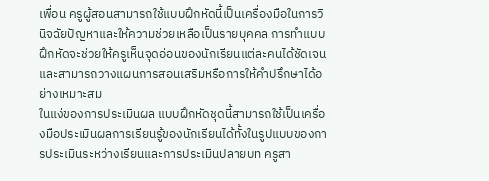เพื่อน ครูผู้สอนสามารถใช้แบบฝึกหัดนี้เป็นเครื่องมือในการวินิจฉัยปัญหาและให้ความช่วยเหลือเป็นรายบุคคล การทำแบบฝึกหัดจะช่วยให้ครูเห็นจุดอ่อนของนักเรียนแต่ละคนได้ชัดเจน และสามารถวางแผนการสอนเสริมหรือการให้คำปรึกษาได้อย่างเหมาะสม
ในแง่ของการประเมินผล แบบฝึกหัดชุดนี้สามารถใช้เป็นเครื่องมือประเมินผลการเรียนรู้ของนักเรียนได้ทั้งในรูปแบบของการประเมินระหว่างเรียนและการประเมินปลายบท ครูสา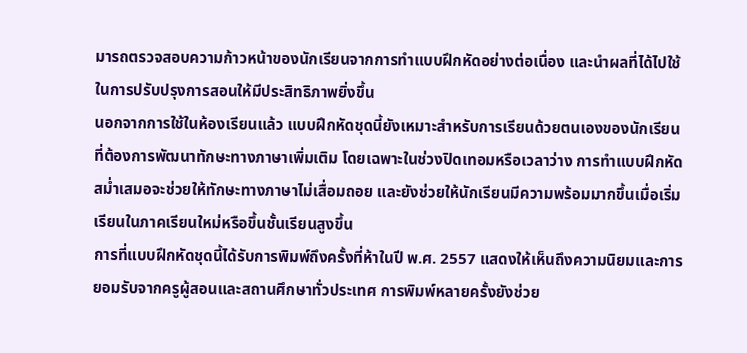มารถตรวจสอบความก้าวหน้าของนักเรียนจากการทำแบบฝึกหัดอย่างต่อเนื่อง และนำผลที่ได้ไปใช้ในการปรับปรุงการสอนให้มีประสิทธิภาพยิ่งขึ้น
นอกจากการใช้ในห้องเรียนแล้ว แบบฝึกหัดชุดนี้ยังเหมาะสำหรับการเรียนด้วยตนเองของนักเรียนที่ต้องการพัฒนาทักษะทางภาษาเพิ่มเติม โดยเฉพาะในช่วงปิดเทอมหรือเวลาว่าง การทำแบบฝึกหัดสม่ำเสมอจะช่วยให้ทักษะทางภาษาไม่เสื่อมถอย และยังช่วยให้นักเรียนมีความพร้อมมากขึ้นเมื่อเริ่มเรียนในภาคเรียนใหม่หรือขึ้นชั้นเรียนสูงขึ้น
การที่แบบฝึกหัดชุดนี้ได้รับการพิมพ์ถึงครั้งที่ห้าในปี พ.ศ. 2557 แสดงให้เห็นถึงความนิยมและการยอมรับจากครูผู้สอนและสถานศึกษาทั่วประเทศ การพิมพ์หลายครั้งยังช่วย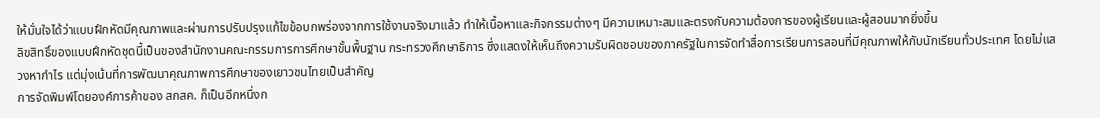ให้มั่นใจได้ว่าแบบฝึกหัดมีคุณภาพและผ่านการปรับปรุงแก้ไขข้อบกพร่องจากการใช้งานจริงมาแล้ว ทำให้เนื้อหาและกิจกรรมต่างๆ มีความเหมาะสมและตรงกับความต้องการของผู้เรียนและผู้สอนมากยิ่งขึ้น
ลิขสิทธิ์ของแบบฝึกหัดชุดนี้เป็นของสำนักงานคณะกรรมการการศึกษาขั้นพื้นฐาน กระทรวงศึกษาธิการ ซึ่งแสดงให้เห็นถึงความรับผิดชอบของภาครัฐในการจัดทำสื่อการเรียนการสอนที่มีคุณภาพให้กับนักเรียนทั่วประเทศ โดยไม่แสวงหากำไร แต่มุ่งเน้นที่การพัฒนาคุณภาพการศึกษาของเยาวชนไทยเป็นสำคัญ
การจัดพิมพ์โดยองค์การค้าของ สกสค. ก็เป็นอีกหนึ่งก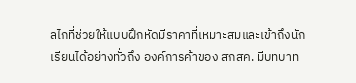ลไกที่ช่วยให้แบบฝึกหัดมีราคาที่เหมาะสมและเข้าถึงนักเรียนได้อย่างทั่วถึง องค์การค้าของ สกสค. มีบทบาท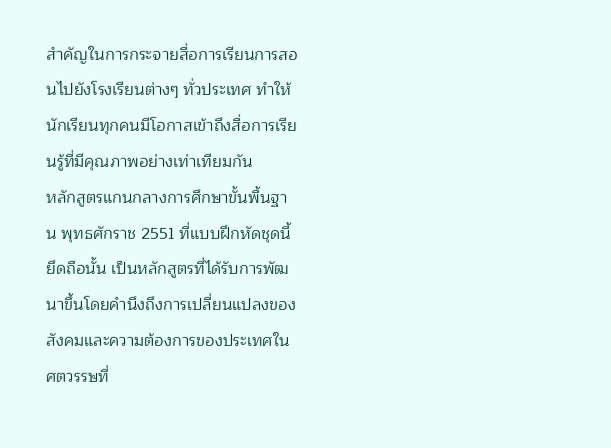สำคัญในการกระจายสื่อการเรียนการสอนไปยังโรงเรียนต่างๆ ทั่วประเทศ ทำให้นักเรียนทุกคนมีโอกาสเข้าถึงสื่อการเรียนรู้ที่มีคุณภาพอย่างเท่าเทียมกัน
หลักสูตรแกนกลางการศึกษาขั้นพื้นฐาน พุทธศักราช 2551 ที่แบบฝึกหัดชุดนี้ยึดถือนั้น เป็นหลักสูตรที่ได้รับการพัฒนาขึ้นโดยคำนึงถึงการเปลี่ยนแปลงของสังคมและความต้องการของประเทศในศตวรรษที่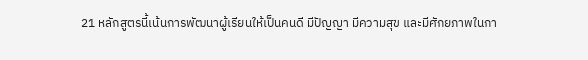21 หลักสูตรนี้เน้นการพัฒนาผู้เรียนให้เป็นคนดี มีปัญญา มีความสุข และมีศักยภาพในกา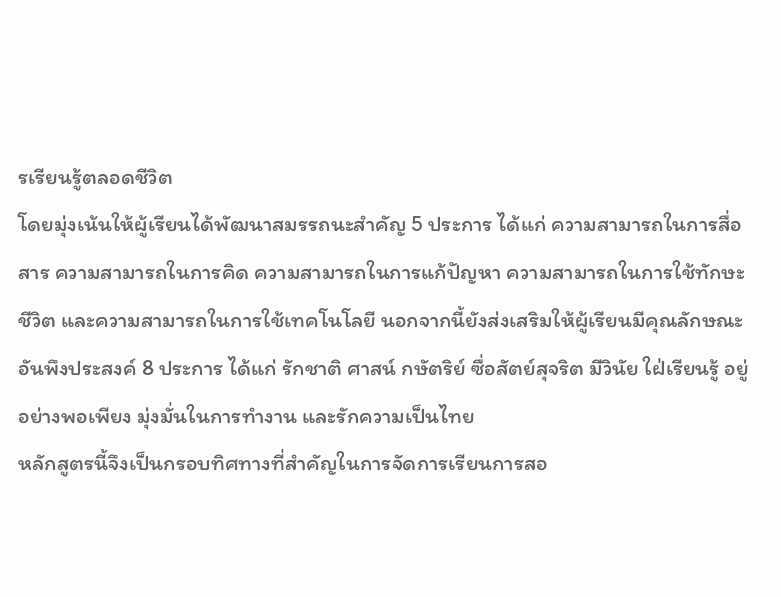รเรียนรู้ตลอดชีวิต
โดยมุ่งเน้นให้ผู้เรียนได้พัฒนาสมรรถนะสำคัญ 5 ประการ ได้แก่ ความสามารถในการสื่อสาร ความสามารถในการคิด ความสามารถในการแก้ปัญหา ความสามารถในการใช้ทักษะชีวิต และความสามารถในการใช้เทคโนโลยี นอกจากนี้ยังส่งเสริมให้ผู้เรียนมีคุณลักษณะอันพึงประสงค์ 8 ประการ ได้แก่ รักชาติ ศาสน์ กษัตริย์ ซื่อสัตย์สุจริต มีวินัย ใฝ่เรียนรู้ อยู่อย่างพอเพียง มุ่งมั่นในการทำงาน และรักความเป็นไทย
หลักสูตรนี้จึงเป็นกรอบทิศทางที่สำคัญในการจัดการเรียนการสอ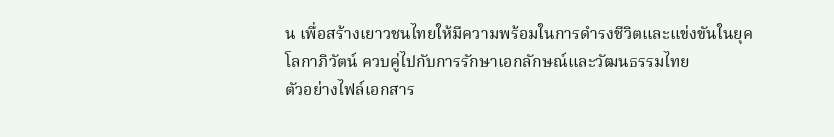น เพื่อสร้างเยาวชนไทยให้มีความพร้อมในการดำรงชีวิตและแข่งขันในยุคโลกาภิวัตน์ ควบคู่ไปกับการรักษาเอกลักษณ์และวัฒนธรรมไทย
ตัวอย่างไฟล์เอกสาร